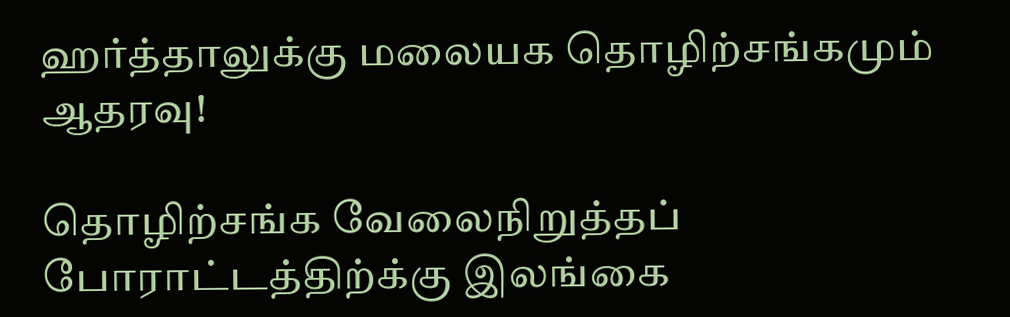ஹர்த்தாலுக்கு மலையக தொழிற்சங்கமும் ஆதரவு!

தொழிற்சங்க வேலைநிறுத்தப் போராட்டத்திற்க்கு இலங்கை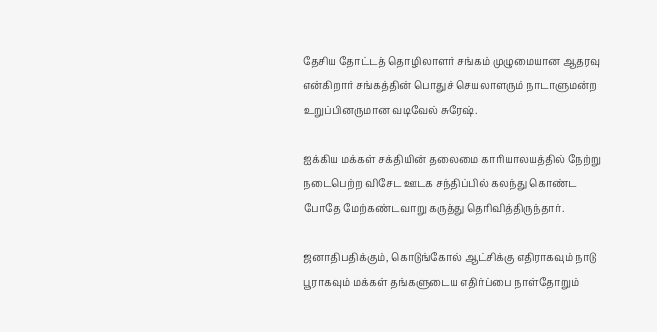தேசிய தோட்டத் தொழிலாளர் சங்கம் முழுமையான ஆதரவு என்கிறார் சங்கத்தின் பொதுச் செயலாளரும் நாடாளுமன்ற உறுப்பினருமான வடிவேல் சுரேஷ்.

ஐக்கிய மக்கள் சக்தியின் தலைமை காரியாலயத்தில் நேற்று நடைபெற்ற விசேட ஊடக சந்திப்பில் கலந்து கொண்ட போதே மேற்கண்டவாறு கருத்து தெரிவித்திருந்தார்.

ஜனாதிபதிக்கும், கொடுங்கோல் ஆட்சிக்கு எதிராகவும் நாடு பூராகவும் மக்கள் தங்களுடைய எதிர்ப்பை நாள்தோறும்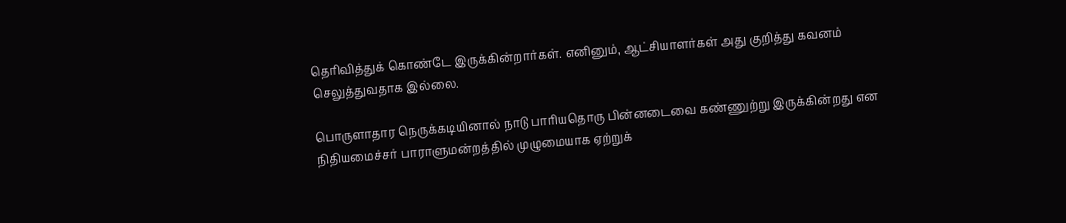தெரிவித்துக் கொண்டே இருக்கின்றார்கள். எனினும், ஆட்சியாளர்கள் அது குறித்து கவனம் செலுத்துவதாக இல்லை.

பொருளாதார நெருக்கடியினால் நாடு பாரியதொரு பின்னடைவை கண்ணுற்று இருக்கின்றது என நிதியமைச்சர் பாராளுமன்றத்தில் முழுமையாக ஏற்றுக்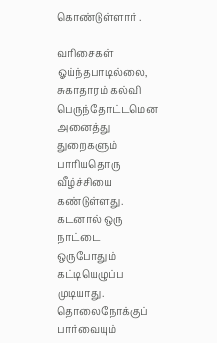கொண்டுள்ளார் .

வரிசைகள் ஓய்ந்தபாடில்லை, சுகாதாரம் கல்வி பெருந்தோட்டமென அனைத்து துறைகளும் பாரியதொரு வீழ்ச்சியை கண்டுள்ளது. கடனால் ஒரு நாட்டை ஒருபோதும் கட்டியெழுப்ப முடியாது. தொலைநோக்குப் பார்வையும்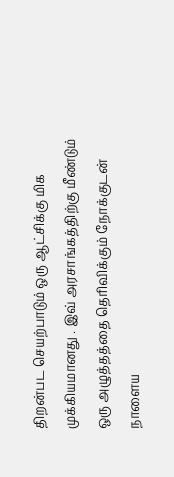திறன்பட செயற்பாடும் ஒரு ஆட்சிக்கு மிக முக்கியமானது . இவ் அரசாங்கத்திற்கு மீண்டும் ஒரு அழுத்தத்தை தெரிவிக்கும் நோக்குடன் நாளைய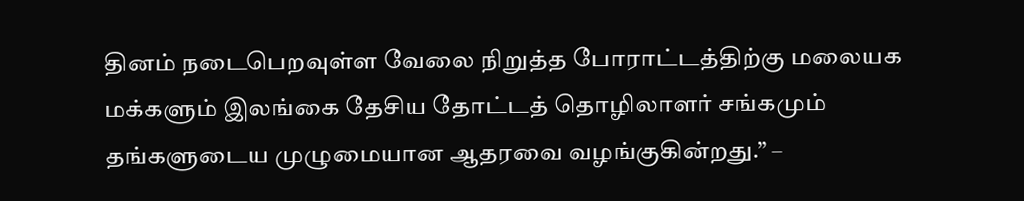தினம் நடைபெறவுள்ள வேலை நிறுத்த போராட்டத்திற்கு மலையக மக்களும் இலங்கை தேசிய தோட்டத் தொழிலாளர் சங்கமும் தங்களுடைய முழுமையான ஆதரவை வழங்குகின்றது.” –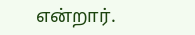என்றார்.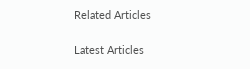Related Articles

Latest Articles